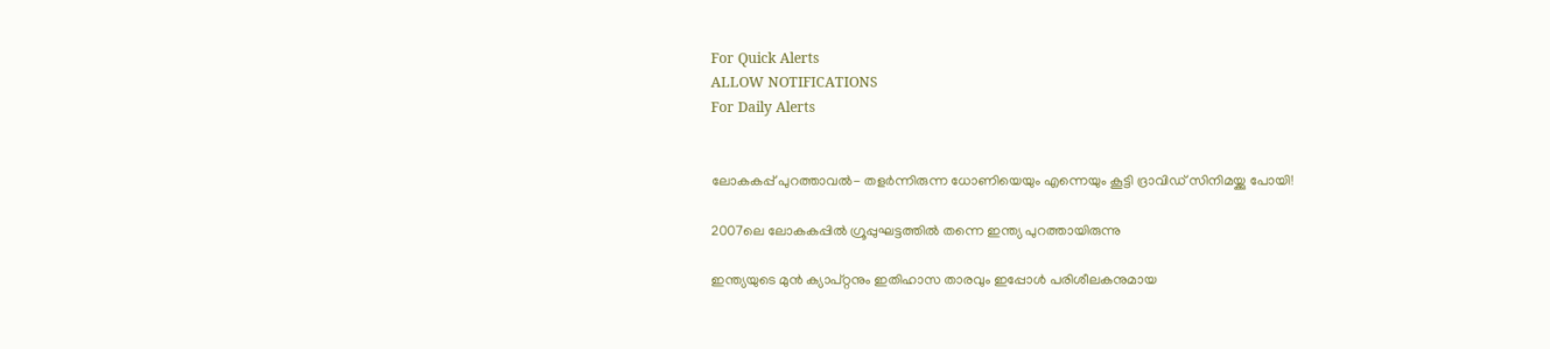For Quick Alerts
ALLOW NOTIFICATIONS
For Daily Alerts


ലോകകപ്പ് പുറത്താവല്‍- തളര്‍ന്നിരുന്ന ധോണിയെയും എന്നെയും കൂട്ടി ദ്രാവിഡ് സിനിമയ്ക്കു പോയി!

2007ലെ ലോകകപ്പില്‍ ഗ്രൂപ്പുഘട്ടത്തില്‍ തന്നെ ഇന്ത്യ പുറത്തായിരുന്നു

ഇന്ത്യയുടെ മുന്‍ ക്യാപ്റ്റനും ഇതിഹാസ താരവും ഇപ്പോള്‍ പരിശീലകനുമായ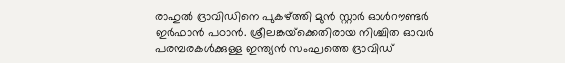രാഹുല്‍ ദ്രാവിഡിനെ പുകഴ്ത്തി മുന്‍ സ്റ്റാര്‍ ഓള്‍റൗണ്ടര്‍ ഇര്‍ഫാന്‍ പഠാന്‍. ശ്രീലങ്കയ്‌ക്കെതിരായ നിശ്ചിത ഓവര്‍ പരമ്പരകള്‍ക്കുള്ള ഇന്ത്യന്‍ സംഘത്തെ ദ്രാവിഡ്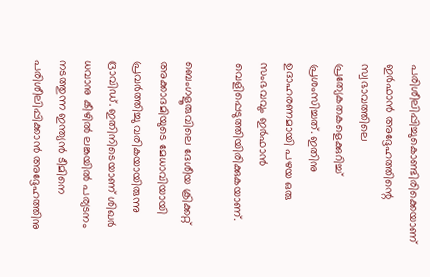പരിശീലിപ്പിച്ചുകൊണ്ടിരിക്കെയാണ് ഇര്‍ഫാന്‍ അദ്ദേഹത്തിന്റെ സ്വഭാവത്തിലെ പ്രത്യേകതകളെക്കുറിച്ച് പ്രശംസിച്ചത്. ഇതിനു ഉദാഹരണമായി പഴയ ഒരു സംഭവവും ഇര്‍ഫാന്‍ വെളിപ്പെടുത്തിയിരിക്കുകയാണ്.

ബെംഗളൂരുവിലെ ദേശീയ ക്രിക്കറ്റ് അക്കാദമിയുടെ മേധാവിയായി പ്രവര്‍ത്തിച്ചു വരികയായിരുന്നു ദ്രാവിഡ്. ഇതിനിടെയാണ് ശിഖര്‍ ധവാനു കീഴില്‍ ലങ്കയില്‍ പര്യടനം നടത്തുന്ന ഇന്ത്യന്‍ ടീമിനെ പരിശീലിപ്പിക്കാന്‍ അദ്ദേഹത്തിനു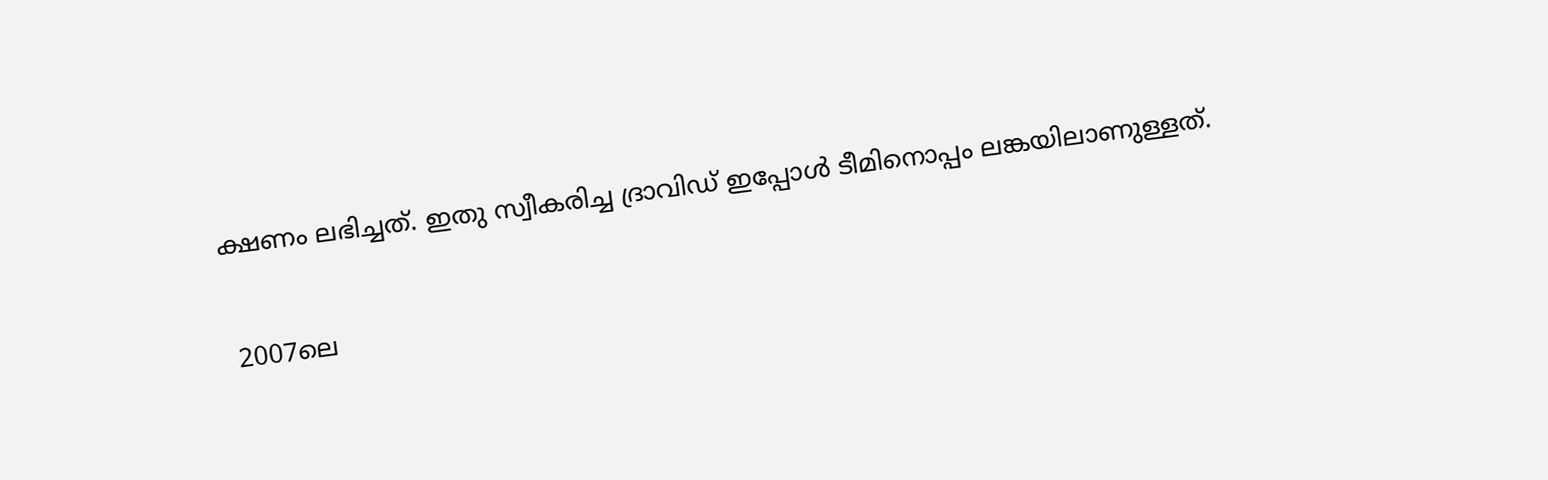ക്ഷണം ലഭിച്ചത്. ഇതു സ്വീകരിച്ച ദ്രാവിഡ് ഇപ്പോള്‍ ടീമിനൊപ്പം ലങ്കയിലാണുള്ളത്.

 2007ലെ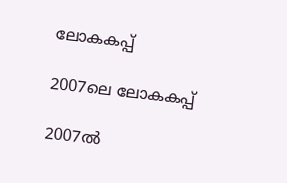ലോകകപ്പ്

2007ലെ ലോകകപ്പ്

2007ല്‍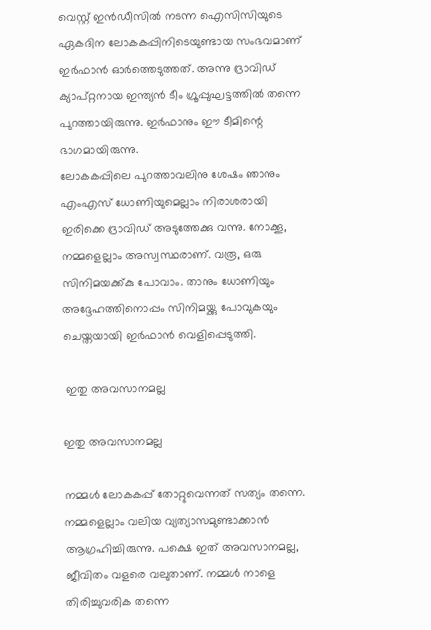വെസ്റ്റ് ഇന്‍ഡീസില്‍ നടന്ന ഐസിസിയുടെ ഏകദിന ലോകകപ്പിനിടെയുണ്ടായ സംഭവമാണ് ഇര്‍ഫാന്‍ ഓര്‍ത്തെടുത്തത്. അന്നു ദ്രാവിഡ് ക്യാപ്റ്റനായ ഇന്ത്യന്‍ ടീം ഗ്രൂപ്പുഘട്ടത്തില്‍ തന്നെ പുറത്തായിരുന്നു. ഇര്‍ഫാനും ഈ ടീമിന്റെ ഭാഗമായിരുന്നു.
ലോകകപ്പിലെ പുറത്താവലിനു ശേഷം ഞാനും എംഎസ് ധോണിയുമെല്ലാം നിരാശരായി ഇരിക്കെ ദ്രാവിഡ് അടുത്തേക്കു വന്നു. നോക്കൂ, നമ്മളെല്ലാം അസ്വസ്ഥരാണ്. വരൂ, ഒരു സിനിമയക്ക്കു പോവാം. താനും ധോണിയും അദ്ദേഹത്തിനൊപ്പം സിനിമയ്ക്കു പോവുകയും ചെയ്തയായി ഇര്‍ഫാന്‍ വെളിപ്പെടുത്തി.

 ഇതു അവസാനമല്ല

ഇതു അവസാനമല്ല

നമ്മള്‍ ലോകകപ്പ് തോറ്റുവെന്നത് സത്യം തന്നെ. നമ്മളെല്ലാം വലിയ വ്യത്യാസമുണ്ടാക്കാന്‍ ആഗ്രഹിച്ചിരുന്നു. പക്ഷെ ഇത് അവസാനമല്ല, ജീവിതം വളരെ വലുതാണ്. നമ്മള്‍ നാളെ തിരിച്ചുവരിക തന്നെ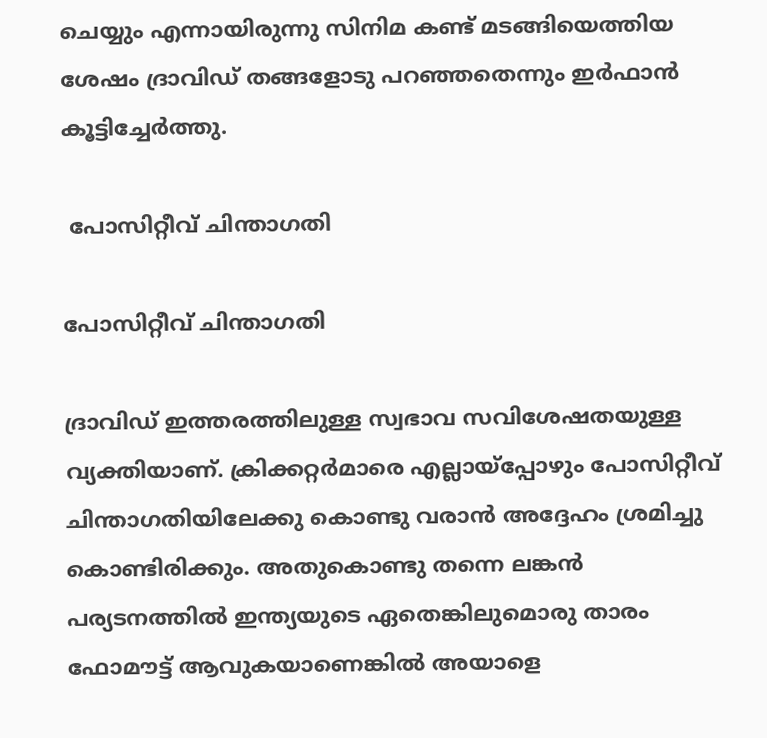ചെയ്യും എന്നായിരുന്നു സിനിമ കണ്ട് മടങ്ങിയെത്തിയ ശേഷം ദ്രാവിഡ് തങ്ങളോടു പറഞ്ഞതെന്നും ഇര്‍ഫാന്‍ കൂട്ടിച്ചേര്‍ത്തു.

 പോസിറ്റീവ് ചിന്താഗതി

പോസിറ്റീവ് ചിന്താഗതി

ദ്രാവിഡ് ഇത്തരത്തിലുള്ള സ്വഭാവ സവിശേഷതയുള്ള വ്യക്തിയാണ്. ക്രിക്കറ്റര്‍മാരെ എല്ലായ്‌പ്പോഴും പോസിറ്റീവ് ചിന്താഗതിയിലേക്കു കൊണ്ടു വരാന്‍ അദ്ദേഹം ശ്രമിച്ചു കൊണ്ടിരിക്കും. അതുകൊണ്ടു തന്നെ ലങ്കന്‍ പര്യടനത്തില്‍ ഇന്ത്യയുടെ ഏതെങ്കിലുമൊരു താരം ഫോമൗട്ട് ആവുകയാണെങ്കില്‍ അയാളെ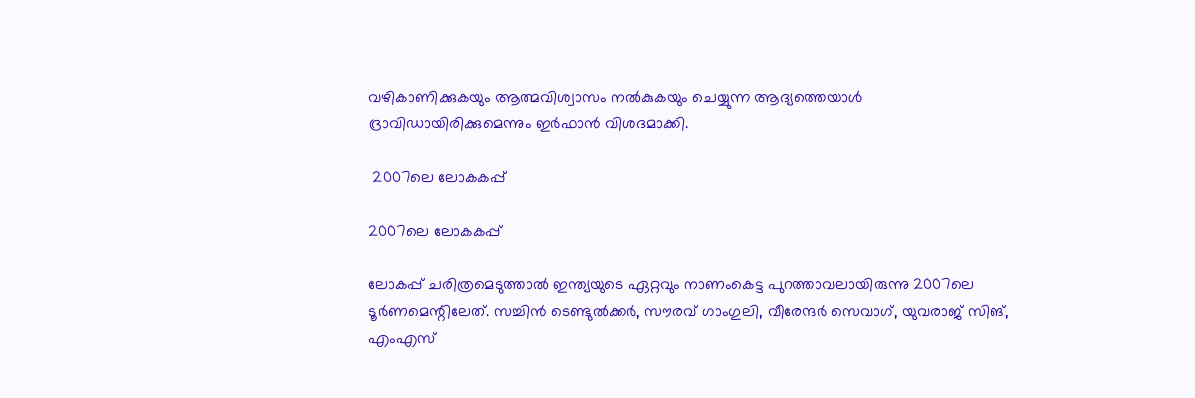വഴികാണിക്കുകയും ആത്മവിശ്വാസം നല്‍കുകയും ചെയ്യുന്ന ആദ്യത്തെയാള്‍ ദ്രാവിഡായിരിക്കുമെന്നും ഇര്‍ഫാന്‍ വിശദമാക്കി.

 2007ലെ ലോകകപ്പ്

2007ലെ ലോകകപ്പ്

ലോകപ്പ് ചരിത്രമെടുത്താല്‍ ഇന്ത്യയുടെ ഏറ്റവും നാണംകെട്ട പുറത്താവലായിരുന്നു 2007ലെ ടൂര്‍ണമെന്റിലേത്. സച്ചിന്‍ ടെണ്ടുല്‍ക്കര്‍, സൗരവ് ഗാംഗുലി, വീരേന്ദര്‍ സെവാഗ്, യുവരാജ് സിങ്, എംഎസ്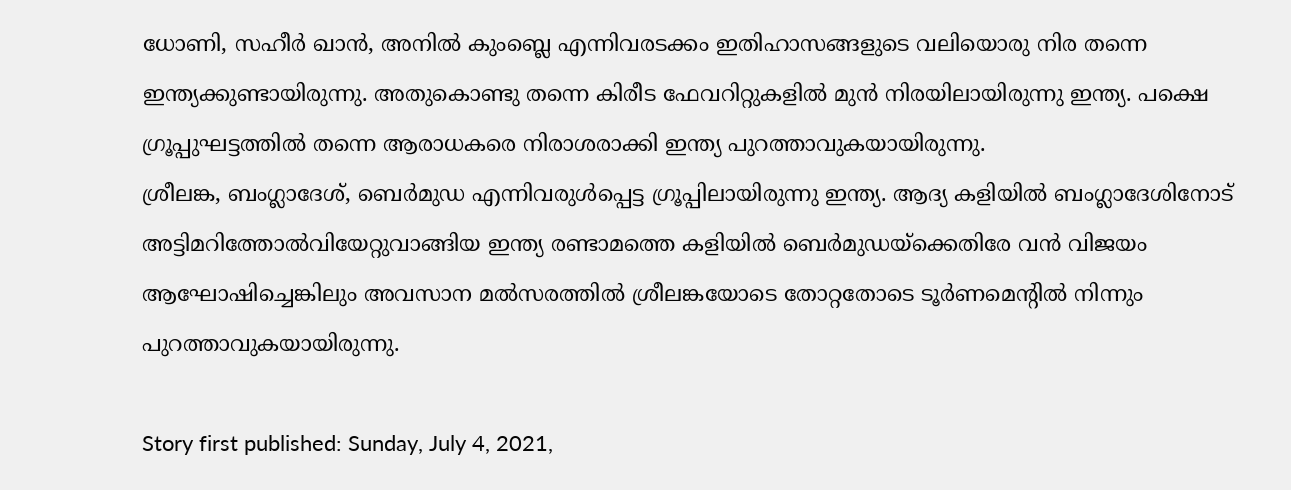ധോണി, സഹീര്‍ ഖാന്‍, അനില്‍ കുംബ്ലെ എന്നിവരടക്കം ഇതിഹാസങ്ങളുടെ വലിയൊരു നിര തന്നെ ഇന്ത്യക്കുണ്ടായിരുന്നു. അതുകൊണ്ടു തന്നെ കിരീട ഫേവറിറ്റുകളില്‍ മുന്‍ നിരയിലായിരുന്നു ഇന്ത്യ. പക്ഷെ ഗ്രൂപ്പുഘട്ടത്തില്‍ തന്നെ ആരാധകരെ നിരാശരാക്കി ഇന്ത്യ പുറത്താവുകയായിരുന്നു.
ശ്രീലങ്ക, ബംഗ്ലാദേശ്, ബെര്‍മുഡ എന്നിവരുള്‍പ്പെട്ട ഗ്രൂപ്പിലായിരുന്നു ഇന്ത്യ. ആദ്യ കളിയില്‍ ബംഗ്ലാദേശിനോട് അട്ടിമറിത്തോല്‍വിയേറ്റുവാങ്ങിയ ഇന്ത്യ രണ്ടാമത്തെ കളിയില്‍ ബെര്‍മുഡയ്‌ക്കെതിരേ വന്‍ വിജയം ആഘോഷിച്ചെങ്കിലും അവസാന മല്‍സരത്തില്‍ ശ്രീലങ്കയോടെ തോറ്റതോടെ ടൂര്‍ണമെന്റില്‍ നിന്നും പുറത്താവുകയായിരുന്നു.

Story first published: Sunday, July 4, 2021,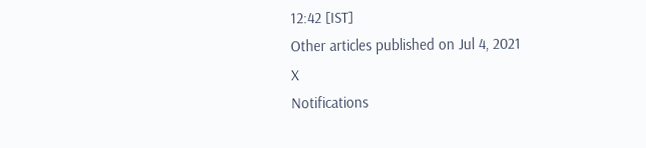12:42 [IST]
Other articles published on Jul 4, 2021
X
Notifications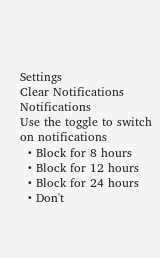Settings
Clear Notifications
Notifications
Use the toggle to switch on notifications
  • Block for 8 hours
  • Block for 12 hours
  • Block for 24 hours
  • Don't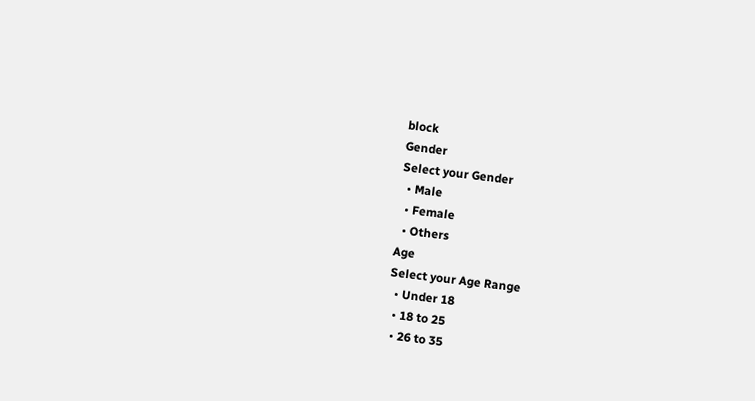block
Gender
Select your Gender
  • Male
  • Female
  • Others
Age
Select your Age Range
  • Under 18
  • 18 to 25
  • 26 to 35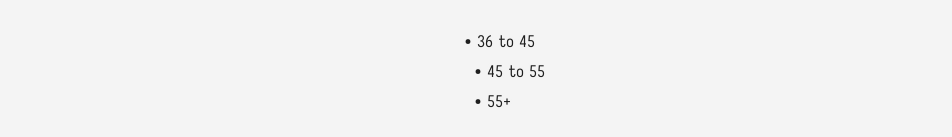• 36 to 45
  • 45 to 55
  • 55+